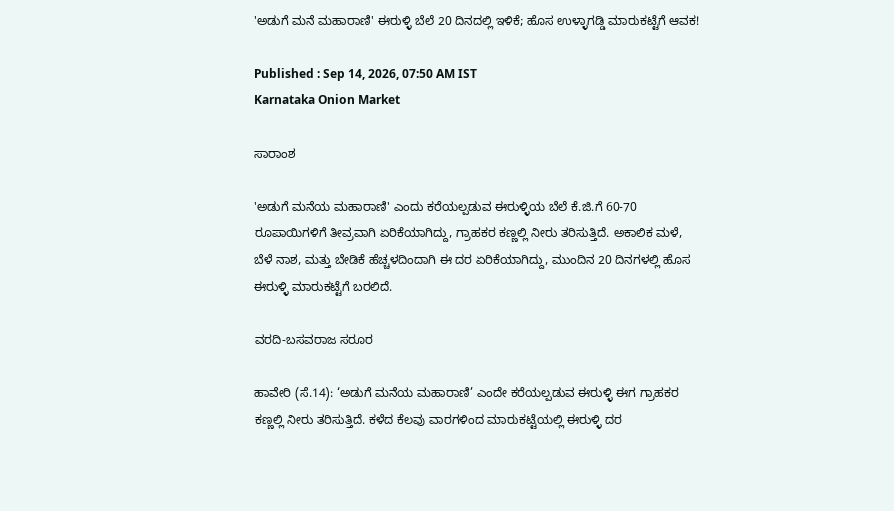'ಅಡುಗೆ ಮನೆ ಮಹಾರಾಣಿ' ಈರುಳ್ಳಿ ಬೆಲೆ 20 ದಿನದಲ್ಲಿ ಇಳಿಕೆ; ಹೊಸ ಉಳ್ಳಾಗಡ್ಡಿ ಮಾರುಕಟ್ಟೆಗೆ ಆವಕ!

Published : Sep 14, 2026, 07:50 AM IST
Karnataka Onion Market

ಸಾರಾಂಶ

'ಅಡುಗೆ ಮನೆಯ ಮಹಾರಾಣಿ' ಎಂದು ಕರೆಯಲ್ಪಡುವ ಈರುಳ್ಳಿಯ ಬೆಲೆ ಕೆ.ಜಿ.ಗೆ 60-70 ರೂಪಾಯಿಗಳಿಗೆ ತೀವ್ರವಾಗಿ ಏರಿಕೆಯಾಗಿದ್ದು, ಗ್ರಾಹಕರ ಕಣ್ಣಲ್ಲಿ ನೀರು ತರಿಸುತ್ತಿದೆ. ಅಕಾಲಿಕ ಮಳೆ, ಬೆಳೆ ನಾಶ, ಮತ್ತು ಬೇಡಿಕೆ ಹೆಚ್ಚಳದಿಂದಾಗಿ ಈ ದರ ಏರಿಕೆಯಾಗಿದ್ದು, ಮುಂದಿನ 20 ದಿನಗಳಲ್ಲಿ ಹೊಸ ಈರುಳ್ಳಿ ಮಾರುಕಟ್ಟೆಗೆ ಬರಲಿದೆ.

ವರದಿ-ಬಸವರಾಜ ಸರೂರ

ಹಾವೇರಿ (ಸೆ.14): ‘ಅಡುಗೆ ಮನೆಯ ಮಹಾರಾಣಿ’ ಎಂದೇ ಕರೆಯಲ್ಪಡುವ ಈರುಳ್ಳಿ ಈಗ ಗ್ರಾಹಕರ ಕಣ್ಣಲ್ಲಿ ನೀರು ತರಿಸುತ್ತಿದೆ. ಕಳೆದ ಕೆಲವು ವಾರಗಳಿಂದ ಮಾರುಕಟ್ಟೆಯಲ್ಲಿ ಈರುಳ್ಳಿ ದರ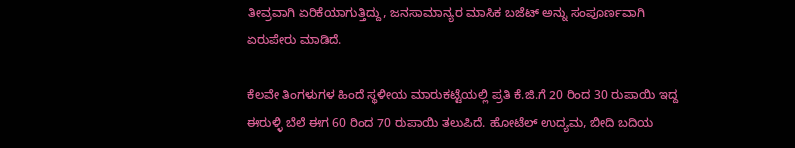ತೀವ್ರವಾಗಿ ಏರಿಕೆಯಾಗುತ್ತಿದ್ದು, ಜನಸಾಮಾನ್ಯರ ಮಾಸಿಕ ಬಜೆಟ್‌ ಅನ್ನು ಸಂಪೂರ್ಣವಾಗಿ ಏರುಪೇರು ಮಾಡಿದೆ.

ಕೆಲವೇ ತಿಂಗಳುಗಳ ಹಿಂದೆ ಸ್ಥಳೀಯ ಮಾರುಕಟ್ಟೆಯಲ್ಲಿ ಪ್ರತಿ ಕೆ.ಜಿ.ಗೆ 20 ರಿಂದ 30 ರುಪಾಯಿ ಇದ್ದ ಈರುಳ್ಳಿ ಬೆಲೆ ಈಗ 60 ರಿಂದ 70 ರುಪಾಯಿ ತಲುಪಿದೆ. ಹೋಟೆಲ್ ಉದ್ಯಮ, ಬೀದಿ ಬದಿಯ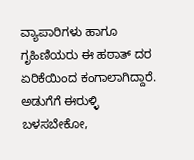ವ್ಯಾಪಾರಿಗಳು ಹಾಗೂ ಗೃಹಿಣಿಯರು ಈ ಹಠಾತ್ ದರ ಏರಿಕೆಯಿಂದ ಕಂಗಾಲಾಗಿದ್ದಾರೆ. ಅಡುಗೆಗೆ ಈರುಳ್ಳಿ ಬಳಸಬೇಕೋ,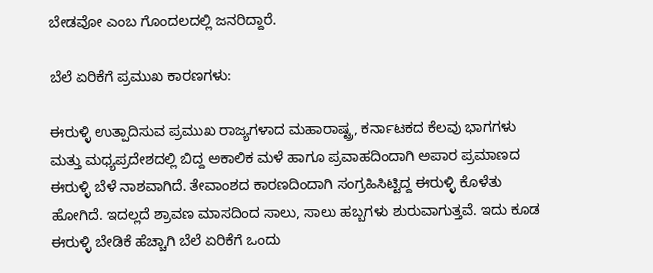ಬೇಡವೋ ಎಂಬ ಗೊಂದಲದಲ್ಲಿ ಜನರಿದ್ದಾರೆ.

ಬೆಲೆ ಏರಿಕೆಗೆ ಪ್ರಮುಖ ಕಾರಣಗಳು:

ಈರುಳ್ಳಿ ಉತ್ಪಾದಿಸುವ ಪ್ರಮುಖ ರಾಜ್ಯಗಳಾದ ಮಹಾರಾಷ್ಟ್ರ, ಕರ್ನಾಟಕದ ಕೆಲವು ಭಾಗಗಳು ಮತ್ತು ಮಧ್ಯಪ್ರದೇಶದಲ್ಲಿ ಬಿದ್ದ ಅಕಾಲಿಕ ಮಳೆ ಹಾಗೂ ಪ್ರವಾಹದಿಂದಾಗಿ ಅಪಾರ ಪ್ರಮಾಣದ ಈರುಳ್ಳಿ ಬೆಳೆ ನಾಶವಾಗಿದೆ. ತೇವಾಂಶದ ಕಾರಣದಿಂದಾಗಿ ಸಂಗ್ರಹಿಸಿಟ್ಟಿದ್ದ ಈರುಳ್ಳಿ ಕೊಳೆತು ಹೋಗಿದೆ. ಇದಲ್ಲದೆ ಶ್ರಾವಣ ಮಾಸದಿಂದ ಸಾಲು, ಸಾಲು ಹಬ್ಬಗಳು ಶುರುವಾಗುತ್ತವೆ. ಇದು ಕೂಡ ಈರುಳ್ಳಿ ಬೇಡಿಕೆ ಹೆಚ್ಚಾಗಿ ಬೆಲೆ ಏರಿಕೆಗೆ ಒಂದು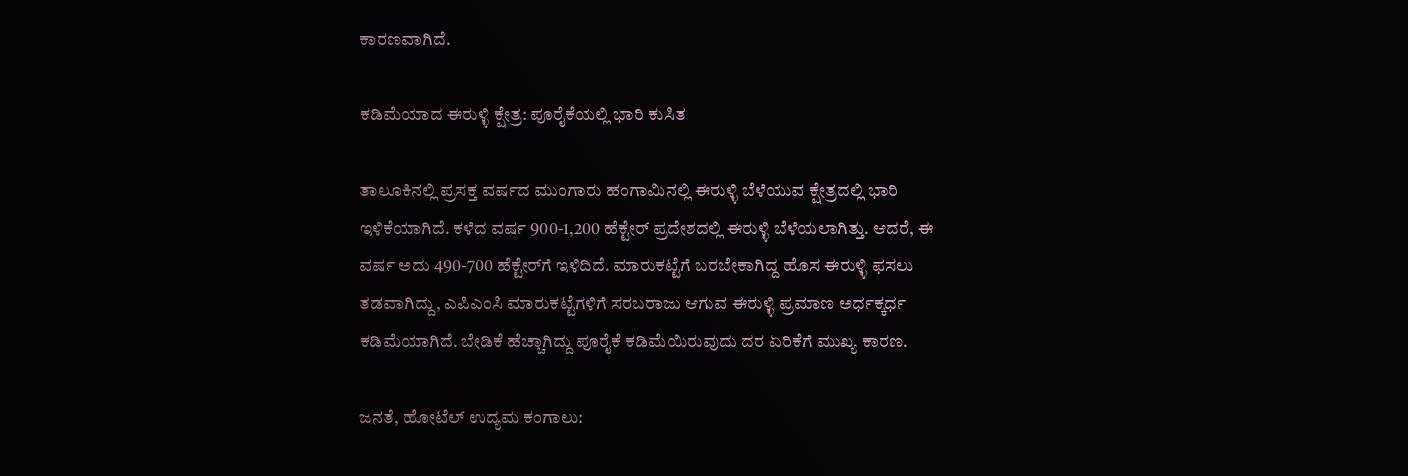ಕಾರಣವಾಗಿದೆ.

ಕಡಿಮೆಯಾದ ಈರುಳ್ಳಿ ಕ್ಷೇತ್ರ: ಪೂರೈಕೆಯಲ್ಲಿ ಭಾರಿ ಕುಸಿತ

ತಾಲೂಕಿನಲ್ಲಿ ಪ್ರಸಕ್ತ ವರ್ಷದ ಮುಂಗಾರು ಹಂಗಾಮಿನಲ್ಲಿ ಈರುಳ್ಳಿ ಬೆಳೆಯುವ ಕ್ಷೇತ್ರದಲ್ಲಿ ಭಾರಿ ಇಳಿಕೆಯಾಗಿದೆ. ಕಳೆದ ವರ್ಷ 900-1,200 ಹೆಕ್ಟೇರ್ ಪ್ರದೇಶದಲ್ಲಿ ಈರುಳ್ಳಿ ಬೆಳೆಯಲಾಗಿತ್ತು. ಆದರೆ, ಈ ವರ್ಷ ಅದು 490-700 ಹೆಕ್ಟೇರ್‌ಗೆ ಇಳಿದಿದೆ. ಮಾರುಕಟ್ಟೆಗೆ ಬರಬೇಕಾಗಿದ್ದ ಹೊಸ ಈರುಳ್ಳಿ ಫಸಲು ತಡವಾಗಿದ್ದು, ಎಪಿಎಂಸಿ ಮಾರುಕಟ್ಟೆಗಳಿಗೆ ಸರಬರಾಜು ಆಗುವ ಈರುಳ್ಳಿ ಪ್ರಮಾಣ ಅರ್ಧಕ್ಕರ್ಧ ಕಡಿಮೆಯಾಗಿದೆ. ಬೇಡಿಕೆ ಹೆಚ್ಚಾಗಿದ್ದು ಪೂರೈಕೆ ಕಡಿಮೆಯಿರುವುದು ದರ ಏರಿಕೆಗೆ ಮುಖ್ಯ ಕಾರಣ.

ಜನತೆ, ಹೋಟೆಲ್ ಉದ್ಯಮ ಕಂಗಾಲು: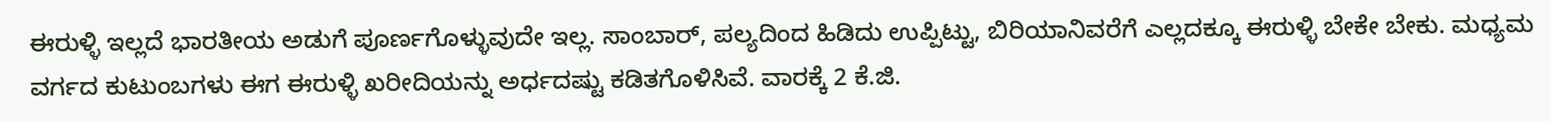ಈರುಳ್ಳಿ ಇಲ್ಲದೆ ಭಾರತೀಯ ಅಡುಗೆ ಪೂರ್ಣಗೊಳ್ಳುವುದೇ ಇಲ್ಲ. ಸಾಂಬಾರ್, ಪಲ್ಯದಿಂದ ಹಿಡಿದು ಉಪ್ಪಿಟ್ಟು, ಬಿರಿಯಾನಿವರೆಗೆ ಎಲ್ಲದಕ್ಕೂ ಈರುಳ್ಳಿ ಬೇಕೇ ಬೇಕು. ಮಧ್ಯಮ ವರ್ಗದ ಕುಟುಂಬಗಳು ಈಗ ಈರುಳ್ಳಿ ಖರೀದಿಯನ್ನು ಅರ್ಧದಷ್ಟು ಕಡಿತಗೊಳಿಸಿವೆ. ವಾರಕ್ಕೆ 2 ಕೆ.ಜಿ.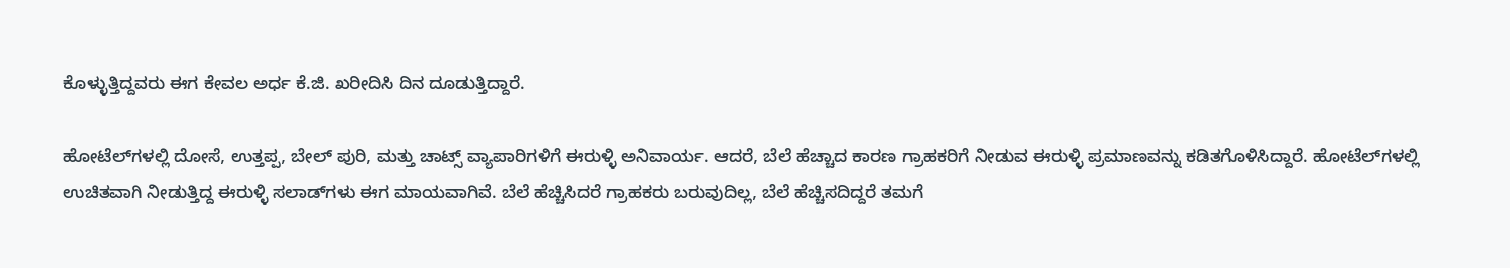ಕೊಳ್ಳುತ್ತಿದ್ದವರು ಈಗ ಕೇವಲ ಅರ್ಧ ಕೆ.ಜಿ. ಖರೀದಿಸಿ ದಿನ ದೂಡುತ್ತಿದ್ದಾರೆ.

ಹೋಟೆಲ್‌ಗಳಲ್ಲಿ ದೋಸೆ, ಉತ್ತಪ್ಪ, ಬೇಲ್ ಪುರಿ, ಮತ್ತು ಚಾಟ್ಸ್ ವ್ಯಾಪಾರಿಗಳಿಗೆ ಈರುಳ್ಳಿ ಅನಿವಾರ್ಯ. ಆದರೆ, ಬೆಲೆ ಹೆಚ್ಚಾದ ಕಾರಣ ಗ್ರಾಹಕರಿಗೆ ನೀಡುವ ಈರುಳ್ಳಿ ಪ್ರಮಾಣವನ್ನು ಕಡಿತಗೊಳಿಸಿದ್ದಾರೆ. ಹೋಟೆಲ್‌ಗಳಲ್ಲಿ ಉಚಿತವಾಗಿ ನೀಡುತ್ತಿದ್ದ ಈರುಳ್ಳಿ ಸಲಾಡ್‌ಗಳು ಈಗ ಮಾಯವಾಗಿವೆ. ಬೆಲೆ ಹೆಚ್ಚಿಸಿದರೆ ಗ್ರಾಹಕರು ಬರುವುದಿಲ್ಲ, ಬೆಲೆ ಹೆಚ್ಚಿಸದಿದ್ದರೆ ತಮಗೆ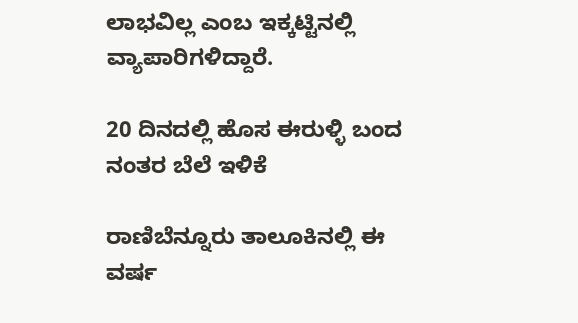ಲಾಭವಿಲ್ಲ ಎಂಬ ಇಕ್ಕಟ್ಟಿನಲ್ಲಿ ವ್ಯಾಪಾರಿಗಳಿದ್ದಾರೆ.

20 ದಿನದಲ್ಲಿ ಹೊಸ ಈರುಳ್ಳಿ ಬಂದ ನಂತರ ಬೆಲೆ ಇಳಿಕೆ

ರಾಣಿಬೆನ್ನೂರು ತಾಲೂಕಿನಲ್ಲಿ ಈ ವರ್ಷ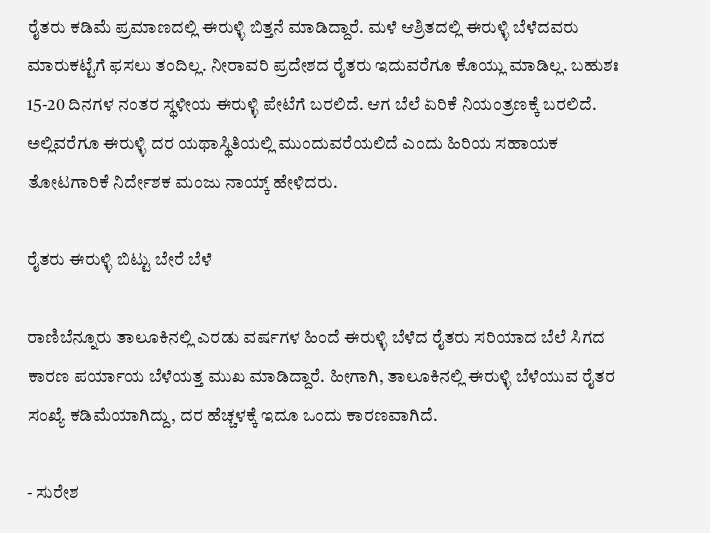ರೈತರು ಕಡಿಮೆ ಪ್ರಮಾಣದಲ್ಲಿ ಈರುಳ್ಳಿ ಬಿತ್ತನೆ ಮಾಡಿದ್ದಾರೆ. ಮಳೆ ಆಶ್ರಿತದಲ್ಲಿ ಈರುಳ್ಳಿ ಬೆಳೆದವರು ಮಾರುಕಟ್ಟೆಗೆ ಫಸಲು ತಂದಿಲ್ಲ. ನೀರಾವರಿ ಪ್ರದೇಶದ ರೈತರು ಇದುವರೆಗೂ ಕೊಯ್ಲು ಮಾಡಿಲ್ಲ. ಬಹುಶಃ 15-20 ದಿನಗಳ ನಂತರ ಸ್ಥಳೀಯ ಈರುಳ್ಳಿ ಪೇಟೆಗೆ ಬರಲಿದೆ. ಆಗ ಬೆಲೆ ಏರಿಕೆ ನಿಯಂತ್ರಣಕ್ಕೆ ಬರಲಿದೆ. ಅಲ್ಲಿವರೆಗೂ ಈರುಳ್ಳಿ ದರ ಯಥಾಸ್ಥಿತಿಯಲ್ಲಿ ಮುಂದುವರೆಯಲಿದೆ ಎಂದು ಹಿರಿಯ ಸಹಾಯಕ ತೋಟಗಾರಿಕೆ ನಿರ್ದೇಶಕ ಮಂಜು ನಾಯ್ಕ್‌ ಹೇಳಿದರು.

ರೈತರು ಈರುಳ್ಳಿ ಬಿಟ್ಟು ಬೇರೆ ಬೆಳೆ

ರಾಣಿಬೆನ್ನೂರು ತಾಲೂಕಿನಲ್ಲಿ ಎರಡು ವರ್ಷಗಳ ಹಿಂದೆ ಈರುಳ್ಳಿ ಬೆಳೆದ ರೈತರು ಸರಿಯಾದ ಬೆಲೆ ಸಿಗದ ಕಾರಣ ಪರ್ಯಾಯ ಬೆಳೆಯತ್ತ ಮುಖ ಮಾಡಿದ್ದಾರೆ. ಹೀಗಾಗಿ, ತಾಲೂಕಿನಲ್ಲಿ ಈರುಳ್ಳಿ ಬೆಳೆಯುವ ರೈತರ ಸಂಖ್ಯೆ ಕಡಿಮೆಯಾಗಿದ್ದು, ದರ ಹೆಚ್ಚಳಕ್ಕೆ ಇದೂ ಒಂದು ಕಾರಣವಾಗಿದೆ.

- ಸುರೇಶ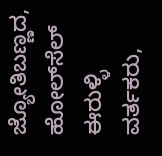ಜ್ಯೋತಿಬಣ್ಣದ, ಹೋಲ್‌ಸೆಲ್ ಈರುಳ್ಳಿ ವರ್ತಕರು,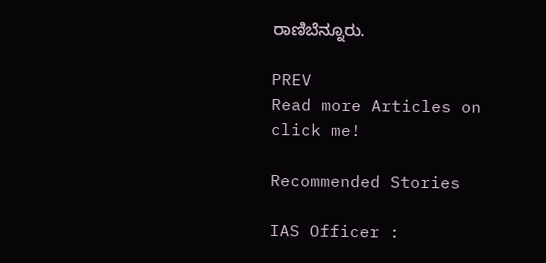ರಾಣಿಬೆನ್ನೂರು.

PREV
Read more Articles on
click me!

Recommended Stories

IAS Officer :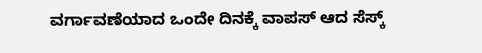ವರ್ಗಾವಣೆಯಾದ ಒಂದೇ ದಿನಕ್ಕೆ ವಾಪಸ್ ಆದ ಸೆಸ್ಕ್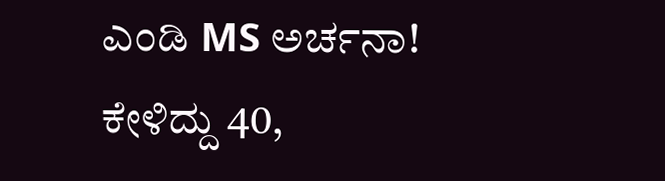ಎಂಡಿ MS ಅರ್ಚನಾ!
ಕೇಳಿದ್ದು 40,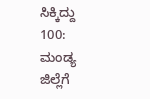ಸಿಕ್ಕಿದ್ದು 100: ಮಂಡ್ಯ ಜಿಲ್ಲೆಗೆ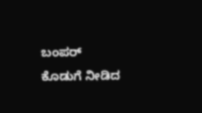ಬಂಪರ್ ಕೊಡುಗೆ ನೀಡಿದ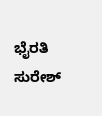ಭೈರತಿ ಸುರೇಶ್